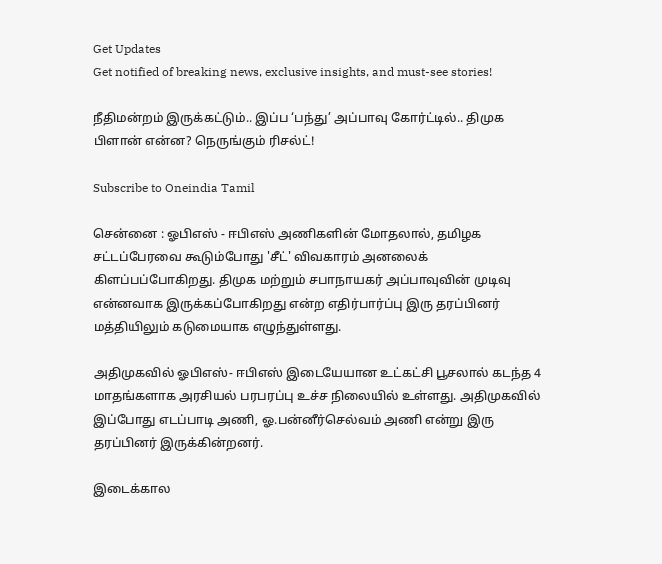Get Updates
Get notified of breaking news, exclusive insights, and must-see stories!

நீதிமன்றம் இருக்கட்டும்.. இப்ப ‘பந்து’ அப்பாவு கோர்ட்டில்.. திமுக பிளான் என்ன? நெருங்கும் ரிசல்ட்!

Subscribe to Oneindia Tamil

சென்னை : ஓபிஎஸ் - ஈபிஎஸ் அணிகளின் மோதலால், தமிழக சட்டப்பேரவை கூடும்போது 'சீட்' விவகாரம் அனலைக் கிளப்பப்போகிறது. திமுக மற்றும் சபாநாயகர் அப்பாவுவின் முடிவு என்னவாக இருக்கப்போகிறது என்ற எதிர்பார்ப்பு இரு தரப்பினர் மத்தியிலும் கடுமையாக எழுந்துள்ளது.

அதிமுகவில் ஓபிஎஸ்- ஈபிஎஸ் இடையேயான உட்கட்சி பூசலால் கடந்த 4 மாதங்களாக அரசியல் பரபரப்பு உச்ச நிலையில் உள்ளது. அதிமுகவில் இப்போது எடப்பாடி அணி, ஓ.பன்னீர்செல்வம் அணி என்று இரு தரப்பினர் இருக்கின்றனர்.

இடைக்கால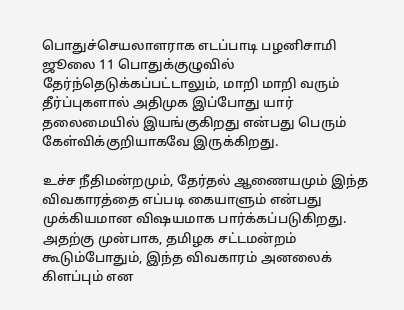பொதுச்செயலாளராக எடப்பாடி பழனிசாமி ஜூலை 11 பொதுக்குழுவில் தேர்ந்தெடுக்கப்பட்டாலும், மாறி மாறி வரும் தீர்ப்புகளால் அதிமுக இப்போது யார் தலைமையில் இயங்குகிறது என்பது பெரும் கேள்விக்குறியாகவே இருக்கிறது.

உச்ச நீதிமன்றமும், தேர்தல் ஆணையமும் இந்த விவகாரத்தை எப்படி கையாளும் என்பது முக்கியமான விஷயமாக பார்க்கப்படுகிறது. அதற்கு முன்பாக, தமிழக சட்டமன்றம் கூடும்போதும், இந்த விவகாரம் அனலைக் கிளப்பும் என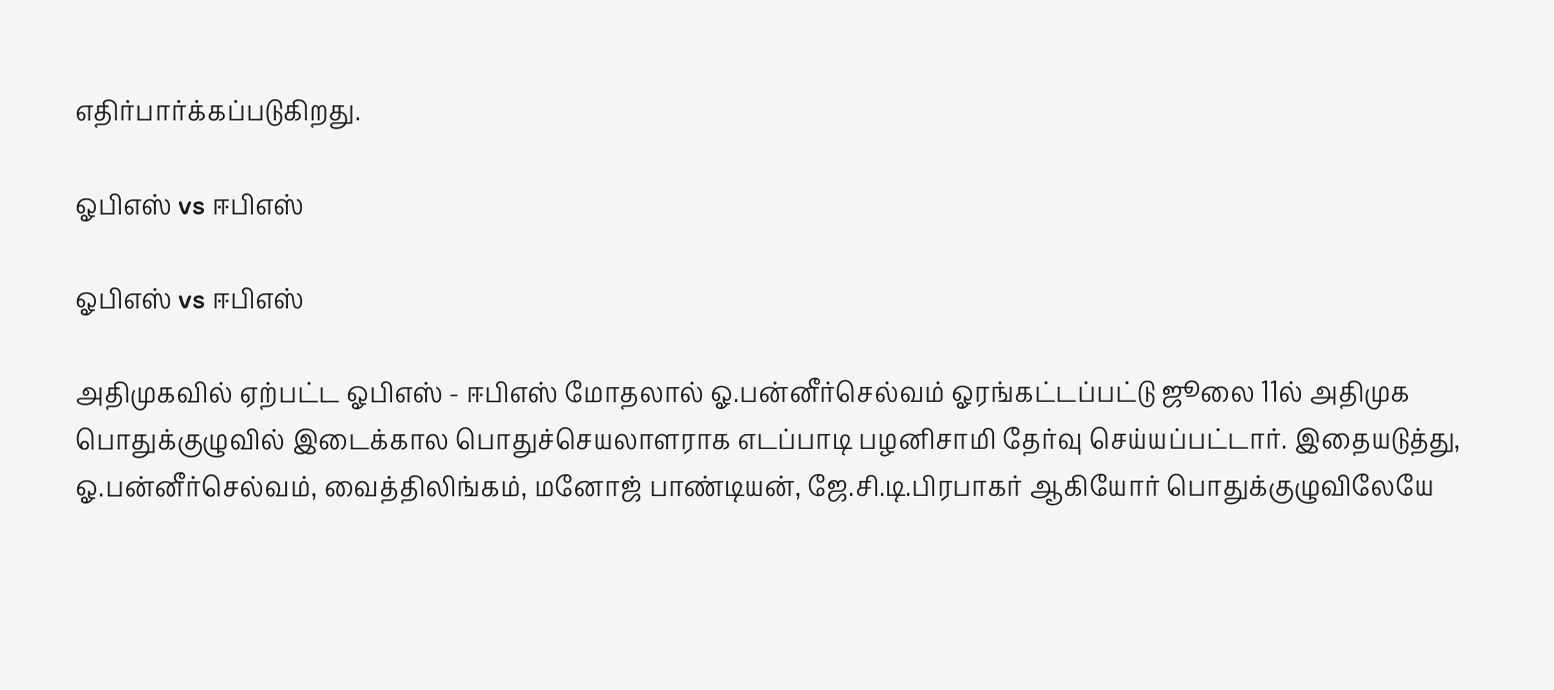எதிர்பார்க்கப்படுகிறது.

ஓபிஎஸ் vs ஈபிஎஸ்

ஓபிஎஸ் vs ஈபிஎஸ்

அதிமுகவில் ஏற்பட்ட ஓபிஎஸ் - ஈபிஎஸ் மோதலால் ஓ.பன்னீர்செல்வம் ஓரங்கட்டப்பட்டு ஜூலை 11ல் அதிமுக பொதுக்குழுவில் இடைக்கால பொதுச்செயலாளராக எடப்பாடி பழனிசாமி தேர்வு செய்யப்பட்டார். இதையடுத்து, ஓ.பன்னீர்செல்வம், வைத்திலிங்கம், மனோஜ் பாண்டியன், ஜே.சி.டி.பிரபாகர் ஆகியோர் பொதுக்குழுவிலேயே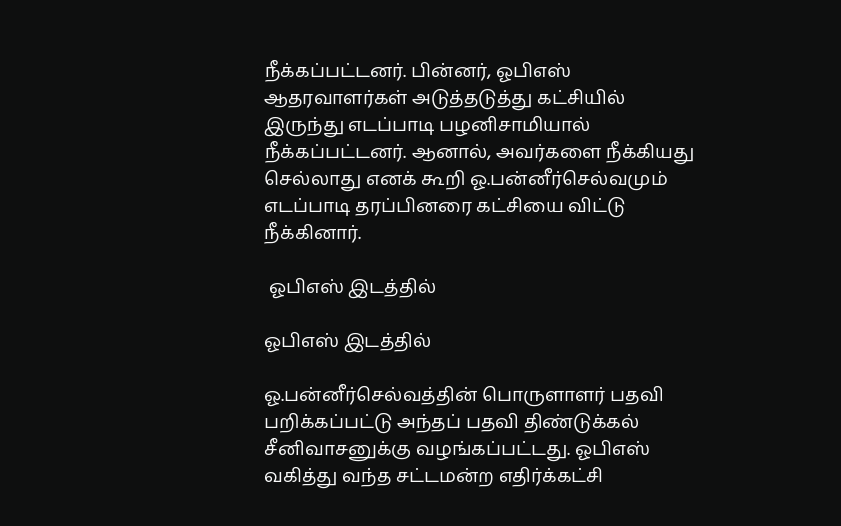நீக்கப்பட்டனர். பின்னர், ஓபிஎஸ் ஆதரவாளர்கள் அடுத்தடுத்து கட்சியில் இருந்து எடப்பாடி பழனிசாமியால் நீக்கப்பட்டனர். ஆனால், அவர்களை நீக்கியது செல்லாது எனக் கூறி ஓ.பன்னீர்செல்வமும் எடப்பாடி தரப்பினரை கட்சியை விட்டு நீக்கினார்.

 ஓபிஎஸ் இடத்தில்

ஓபிஎஸ் இடத்தில்

ஓ.பன்னீர்செல்வத்தின் பொருளாளர் பதவி பறிக்கப்பட்டு அந்தப் பதவி திண்டுக்கல் சீனிவாசனுக்கு வழங்கப்பட்டது. ஓபிஎஸ் வகித்து வந்த சட்டமன்ற எதிர்க்கட்சி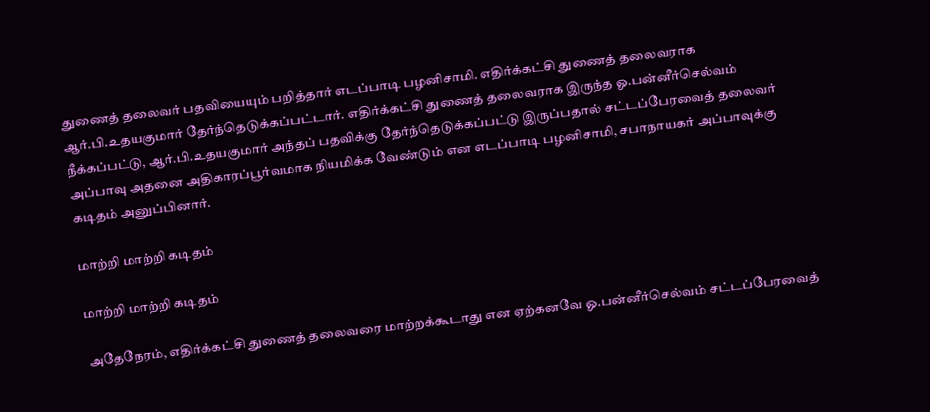துணைத் தலைவர் பதவியையும் பறித்தார் எடப்பாடி பழனிசாமி. எதிர்க்கட்சி துணைத் தலைவராக ஆர்.பி.உதயகுமார் தேர்ந்தெடுக்கப்பட்டார். எதிர்க்கட்சி துணைத் தலைவராக இருந்த ஓ.பன்னீர்செல்வம் நீக்கப்பட்டு, ஆர்.பி.உதயகுமார் அந்தப் பதவிக்கு தேர்ந்தெடுக்கப்பட்டு இருப்பதால் சட்டப்பேரவைத் தலைவர் அப்பாவு அதனை அதிகாரப்பூர்வமாக நியமிக்க வேண்டும் என எடப்பாடி பழனிசாமி, சபாநாயகர் அப்பாவுக்கு கடிதம் அனுப்பினார்.

மாற்றி மாற்றி கடிதம்

மாற்றி மாற்றி கடிதம்

அதேநேரம், எதிர்க்கட்சி துணைத் தலைவரை மாற்றக்கூடாது என ஏற்கனவே ஓ.பன்னீர்செல்வம் சட்டப்பேரவைத்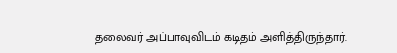தலைவர் அப்பாவுவிடம் கடிதம் அளித்திருந்தார்.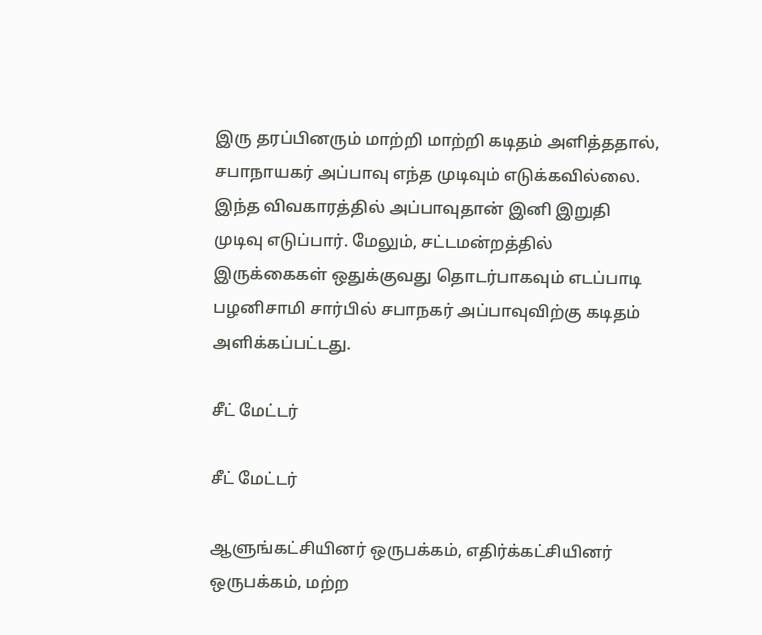இரு தரப்பினரும் மாற்றி மாற்றி கடிதம் அளித்ததால், சபாநாயகர் அப்பாவு எந்த முடிவும் எடுக்கவில்லை. இந்த விவகாரத்தில் அப்பாவுதான் இனி இறுதி முடிவு எடுப்பார். மேலும், சட்டமன்றத்தில் இருக்கைகள் ஒதுக்குவது தொடர்பாகவும் எடப்பாடி பழனிசாமி சார்பில் சபாநகர் அப்பாவுவிற்கு கடிதம் அளிக்கப்பட்டது.

சீட் மேட்டர்

சீட் மேட்டர்

ஆளுங்கட்சியினர் ஒருபக்கம், எதிர்க்கட்சியினர் ஒருபக்கம், மற்ற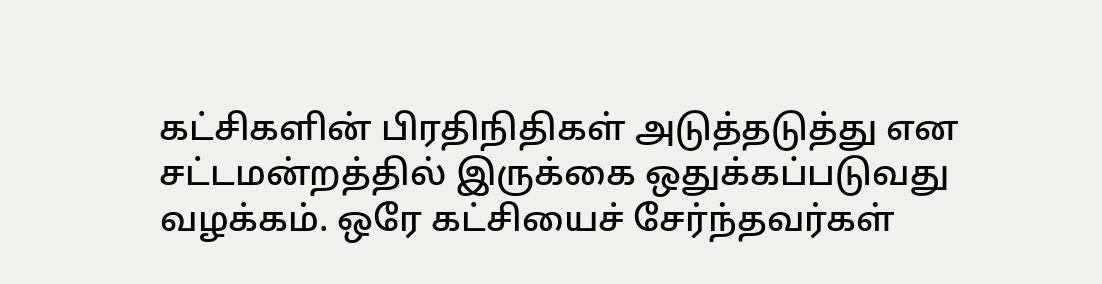கட்சிகளின் பிரதிநிதிகள் அடுத்தடுத்து என சட்டமன்றத்தில் இருக்கை ஒதுக்கப்படுவது வழக்கம். ஒரே கட்சியைச் சேர்ந்தவர்கள்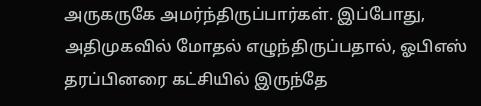அருகருகே அமர்ந்திருப்பார்கள். இப்போது, அதிமுகவில் மோதல் எழுந்திருப்பதால், ஓபிஎஸ் தரப்பினரை கட்சியில் இருந்தே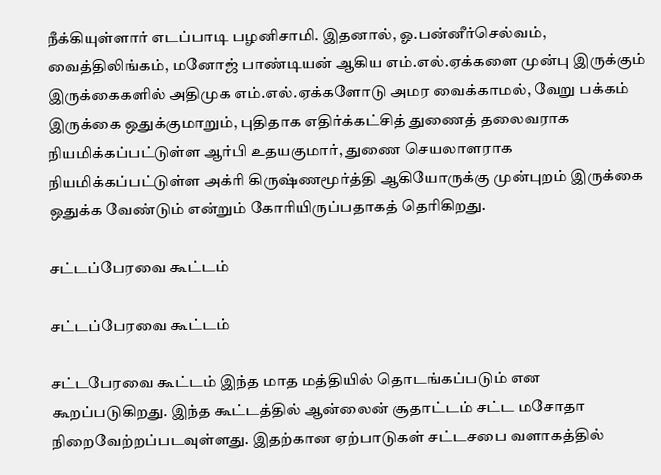நீக்கியுள்ளார் எடப்பாடி பழனிசாமி. இதனால், ஓ.பன்னீர்செல்வம், வைத்திலிங்கம், மனோஜ் பாண்டியன் ஆகிய எம்.எல்.ஏக்களை முன்பு இருக்கும் இருக்கைகளில் அதிமுக எம்.எல்.ஏக்களோடு அமர வைக்காமல், வேறு பக்கம் இருக்கை ஒதுக்குமாறும், புதிதாக எதிர்க்கட்சித் துணைத் தலைவராக நியமிக்கப்பட்டுள்ள ஆர்பி உதயகுமார், துணை செயலாளராக நியமிக்கப்பட்டுள்ள அக்ரி கிருஷ்ணமூர்த்தி ஆகியோருக்கு முன்புறம் இருக்கை ஒதுக்க வேண்டும் என்றும் கோரியிருப்பதாகத் தெரிகிறது.

சட்டப்பேரவை கூட்டம்

சட்டப்பேரவை கூட்டம்

சட்டபேரவை கூட்டம் இந்த மாத மத்தியில் தொடங்கப்படும் என கூறப்படுகிறது. இந்த கூட்டத்தில் ஆன்லைன் சூதாட்டம் சட்ட மசோதா நிறைவேற்றப்படவுள்ளது. இதற்கான ஏற்பாடுகள் சட்டசபை வளாகத்தில்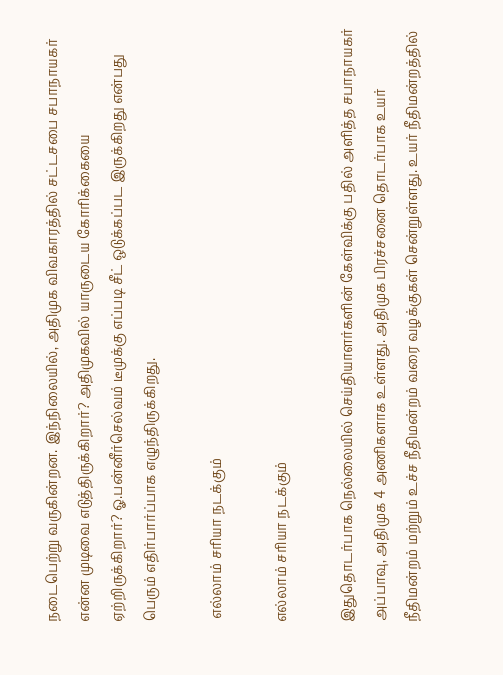நடைபெற்று வருகின்றன. இந்நிலையில், அதிமுக விவகாரத்தில் சட்டசபை சபாநாயகர் என்ன முடிவை எடுத்திருக்கிறார்? அதிமுகவில் யாருடைய கோரிக்கையை ஏற்றிருக்கிறார்? ஓ.பன்னீர்செல்வம் டீமுக்கு எப்படி சீட் ஒடுக்கப்பட இருக்கிறது என்பது பெரும் எதிர்பார்ப்பாக எழுந்திருக்கிறது.

 எல்லாம் சரியா நடக்கும்

எல்லாம் சரியா நடக்கும்

இதுதொடர்பாக நெல்லையில் செய்தியாளர்களின் கேள்விக்கு பதில் அளித்த சபாநாயகர் அப்பாவு, அதிமுக 4 அணிகளாக உள்ளது. அதிமுக பிரச்சனை தொடர்பாக உயர் நீதிமன்றம் மற்றும் உச்ச நீதிமன்றம் வரை வழக்குகள் சென்றுள்ளது. உயர் நீதிமன்றத்தில்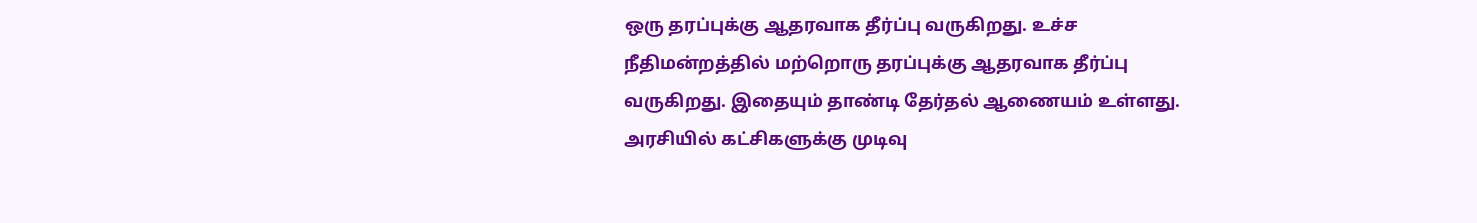ஒரு தரப்புக்கு ஆதரவாக தீர்ப்பு வருகிறது. உச்ச நீதிமன்றத்தில் மற்றொரு தரப்புக்கு ஆதரவாக தீர்ப்பு வருகிறது. இதையும் தாண்டி தேர்தல் ஆணையம் உள்ளது. அரசியில் கட்சிகளுக்கு முடிவு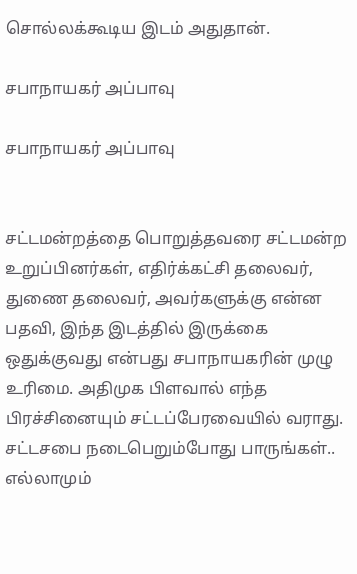சொல்லக்கூடிய இடம் அதுதான்.

சபாநாயகர் அப்பாவு

சபாநாயகர் அப்பாவு


சட்டமன்றத்தை பொறுத்தவரை சட்டமன்ற உறுப்பினர்கள், எதிர்க்கட்சி தலைவர், துணை தலைவர், அவர்களுக்கு என்ன பதவி, இந்த இடத்தில் இருக்கை ஒதுக்குவது என்பது சபாநாயகரின் முழு உரிமை. அதிமுக பிளவால் எந்த பிரச்சினையும் சட்டப்பேரவையில் வராது. சட்டசபை நடைபெறும்போது பாருங்கள்.. எல்லாமும்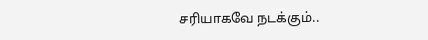சரியாகவே நடக்கும்..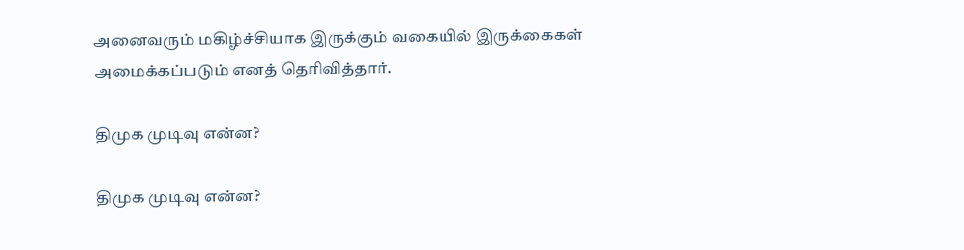அனைவரும் மகிழ்ச்சியாக இருக்கும் வகையில் இருக்கைகள் அமைக்கப்படும் எனத் தெரிவித்தார்.

திமுக முடிவு என்ன?

திமுக முடிவு என்ன?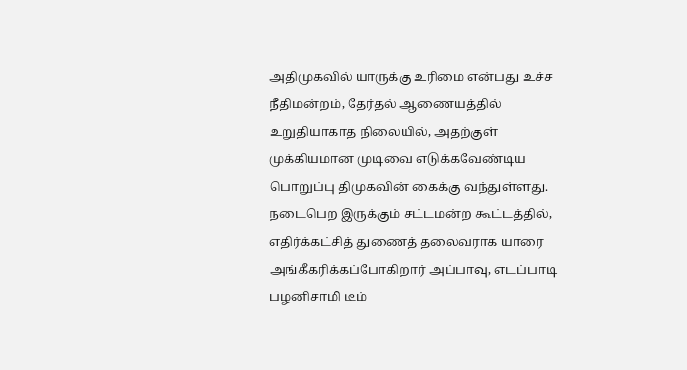அதிமுகவில் யாருக்கு உரிமை என்பது உச்ச நீதிமன்றம், தேர்தல் ஆணையத்தில் உறுதியாகாத நிலையில், அதற்குள் முக்கியமான முடிவை எடுக்கவேண்டிய பொறுப்பு திமுகவின் கைக்கு வந்துள்ளது. நடைபெற இருக்கும் சட்டமன்ற கூட்டத்தில், எதிர்க்கட்சித் துணைத் தலைவராக யாரை அங்கீகரிக்கப்போகிறார் அப்பாவு, எடப்பாடி பழனிசாமி டீம்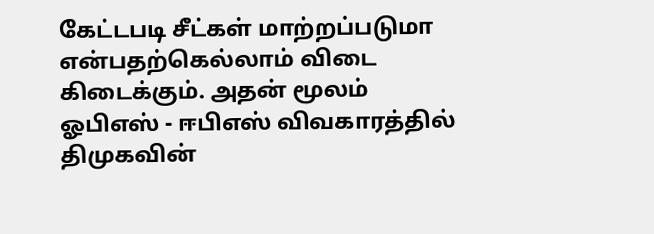கேட்டபடி சீட்கள் மாற்றப்படுமா என்பதற்கெல்லாம் விடை கிடைக்கும். அதன் மூலம் ஓபிஎஸ் - ஈபிஎஸ் விவகாரத்தில் திமுகவின்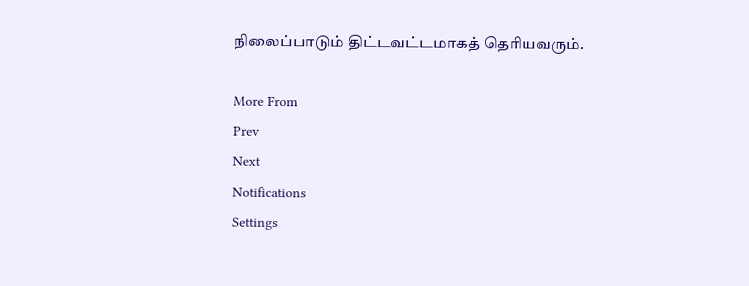நிலைப்பாடும் திட்டவட்டமாகத் தெரியவரும்.

More From
Prev
Next
Notifications
Settings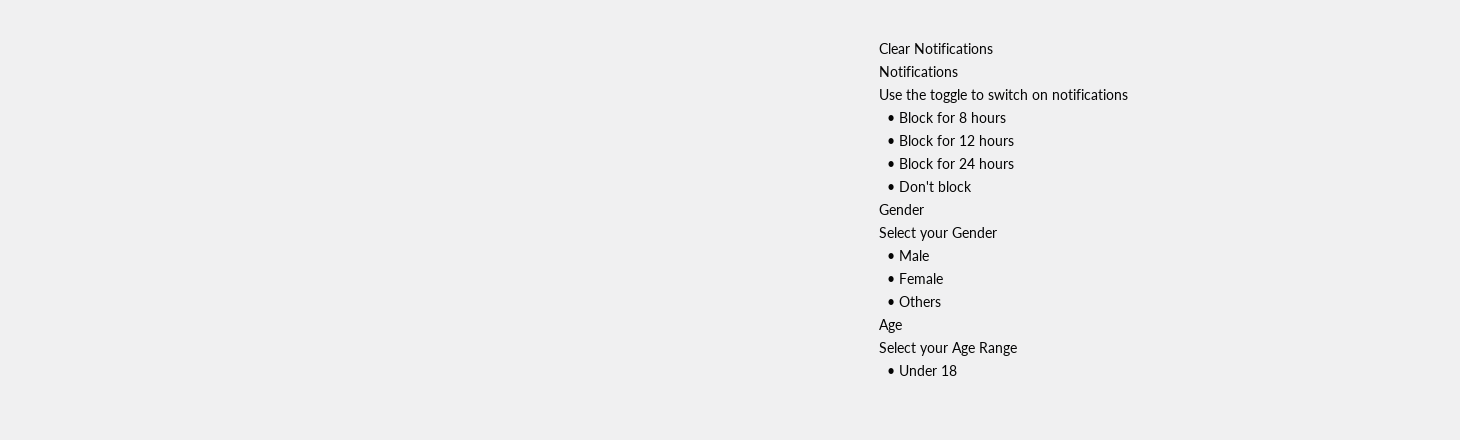Clear Notifications
Notifications
Use the toggle to switch on notifications
  • Block for 8 hours
  • Block for 12 hours
  • Block for 24 hours
  • Don't block
Gender
Select your Gender
  • Male
  • Female
  • Others
Age
Select your Age Range
  • Under 18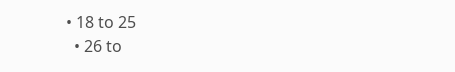• 18 to 25
  • 26 to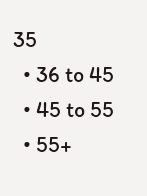35
  • 36 to 45
  • 45 to 55
  • 55+